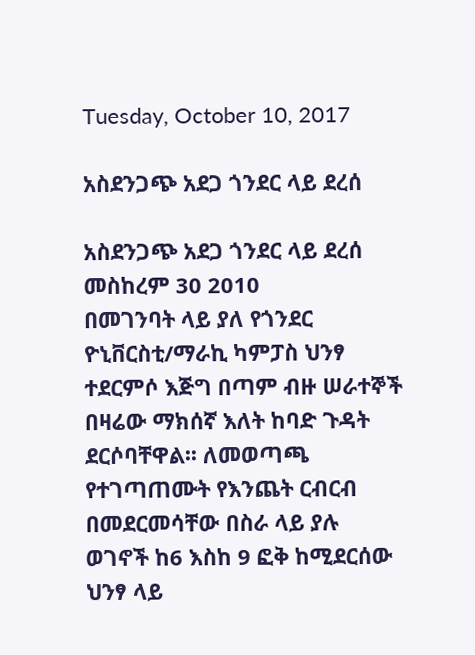Tuesday, October 10, 2017

አስደንጋጭ አደጋ ጎንደር ላይ ደረሰ

አስደንጋጭ አደጋ ጎንደር ላይ ደረሰ
መስከረም 30 2010
በመገንባት ላይ ያለ የጎንደር ዮኒቨርስቲ/ማራኪ ካምፓስ ህንፃ ተደርምሶ እጅግ በጣም ብዙ ሠራተኞች በዛሬው ማክሰኛ እለት ከባድ ጉዳት ደርሶባቸዋል፡፡ ለመወጣጫ የተገጣጠሙት የእንጨት ርብርብ በመደርመሳቸው በስራ ላይ ያሉ ወገኖች ከ6 እስከ 9 ፎቅ ከሚደርሰው ህንፃ ላይ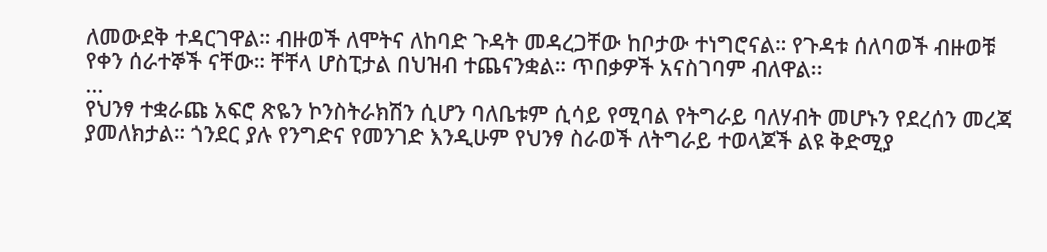ለመውደቅ ተዳርገዋል። ብዙወች ለሞትና ለከባድ ጉዳት መዳረጋቸው ከቦታው ተነግሮናል። የጉዳቱ ሰለባወች ብዙወቹ የቀን ሰራተኞች ናቸው። ቸቸላ ሆስፒታል በህዝብ ተጨናንቋል። ጥበቃዎች አናስገባም ብለዋል፡፡
...
የህንፃ ተቋራጩ አፍሮ ጽዬን ኮንስትራክሽን ሲሆን ባለቤቱም ሲሳይ የሚባል የትግራይ ባለሃብት መሆኑን የደረሰን መረጃ ያመለክታል። ጎንደር ያሉ የንግድና የመንገድ እንዲሁም የህንፃ ስራወች ለትግራይ ተወላጆች ልዩ ቅድሚያ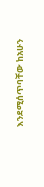እንደሚሰጥባቸው ከአሁን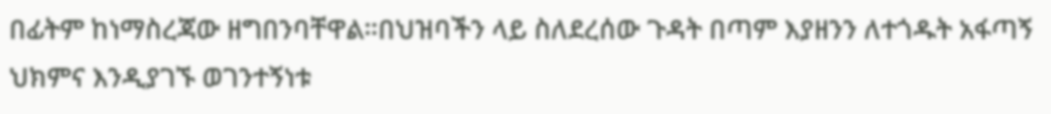በፊትም ከነማስረጃው ዘግበንባቸዋል።በህዝባችን ላይ ስለደረሰው ጉዳት በጣም እያዘንን ለተጎዱት አፋጣኝ ህክምና እንዲያገኙ ወገንተኝነቱ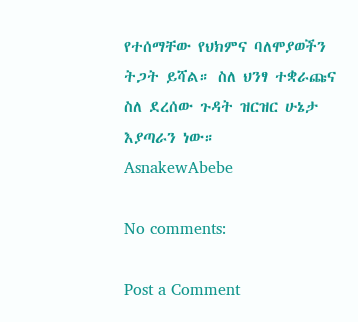የተሰማቸው የህክምና ባለሞያወችን ትጋት ይሻል። ስለ ህንፃ ተቋራጩና ስለ ደረሰው ጉዳት ዝርዝር ሁኔታ እያጣራን ነው።
AsnakewAbebe

No comments:

Post a Comment